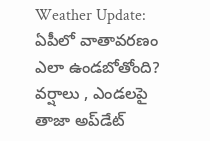Weather Update: ఏపీలో వాతావరణం ఎలా ఉండబోతోంది? వర్షాలు , ఎండలపై తాజా అప్‌డేట్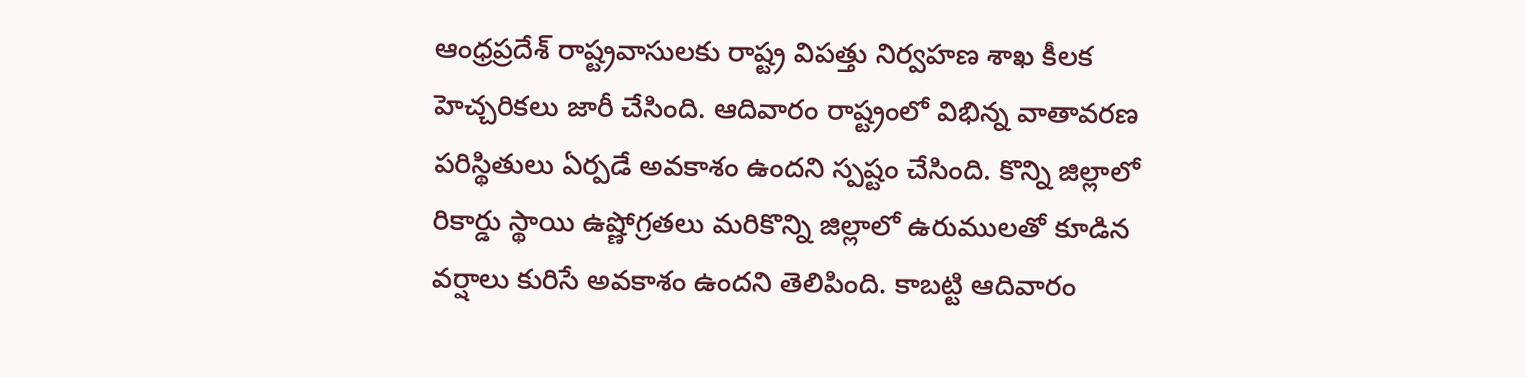ఆంధ్రప్రదేశ్ రాష్ట్రవాసులకు రాష్ట్ర విపత్తు నిర్వహణ శాఖ కీలక హెచ్చరికలు జారీ చేసింది. ఆదివారం రాష్ట్రంలో విభిన్న వాతావరణ పరిస్థితులు ఏర్పడే అవకాశం ఉందని స్పష్టం చేసింది. కొన్ని జిల్లాలో రికార్డు స్థాయి ఉష్ణోగ్రతలు మరికొన్ని జిల్లాలో ఉరుములతో కూడిన వర్షాలు కురిసే అవకాశం ఉందని తెలిపింది. కాబట్టి ఆదివారం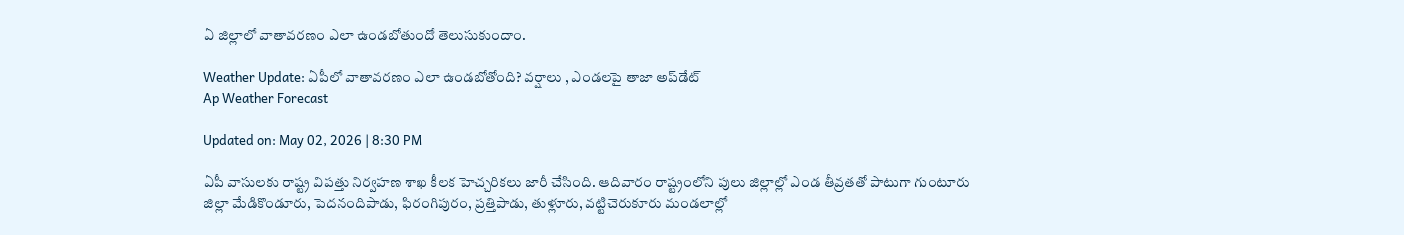ఏ జిల్లాలో వాతావరణం ఎలా ఉండబోతుందో తెలుసుకుందాం.

Weather Update: ఏపీలో వాతావరణం ఎలా ఉండబోతోంది? వర్షాలు , ఎండలపై తాజా అప్‌డేట్
Ap Weather Forecast

Updated on: May 02, 2026 | 8:30 PM

ఏపీ వాసులకు రాష్ట్ర విపత్తు నిర్వహణ శాఖ కీలక హెచ్చరికలు జారీ చేసింది. ఆదివారం రాష్ట్రంలోని పులు జిల్లాల్లో ఎండ తీవ్రతతో పాటుగా గుంటూరు జిల్లా మేడికొండూరు, పెదనందిపాడు, ఫిరంగిపురం, ప్రత్తిపాడు, తుళ్లూరు, వట్టిచెరుకూరు మండలాల్లో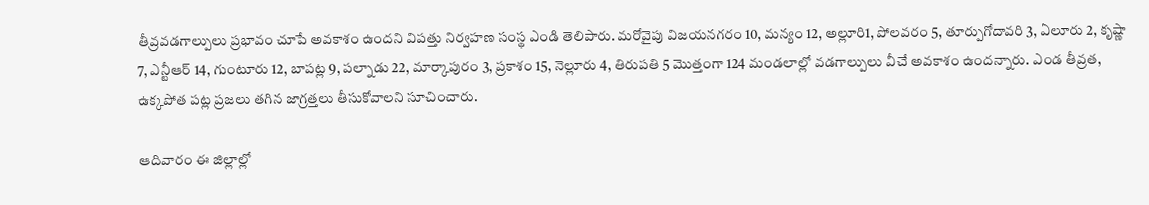తీవ్రవడగాల్పులు ప్రభావం చూపే అవకాశం ఉందని విపత్తు నిర్వహణ సంస్థ ఎండి తెలిపారు. మరోవైపు విజయనగరం 10, మన్యం 12, అల్లూరి1, పోలవరం 5, తూర్పుగోదావరి 3, ఏలూరు 2, కృష్ణా 7, ఎన్టీఆర్ 14, గుంటూరు 12, బాపట్ల 9, పల్నాడు 22, మార్కాపురం 3, ప్రకాశం 15, నెల్లూరు 4, తిరుపతి 5 మొత్తంగా 124 మండలాల్లో వడగాల్పులు వీచే అవకాశం ఉందన్నారు. ఎండ తీవ్రత, ఉక్కపోత పట్ల ప్రజలు తగిన జాగ్రత్తలు తీసుకోవాలని సూచించారు.

ఆదివారం ఈ జిల్లాల్లో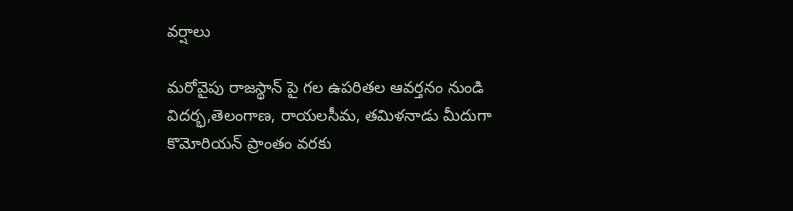వర్షాలు

మరోవైపు రాజస్థాన్‌ పై గల ఉపరితల ఆవర్తనం నుండి విదర్భ,తెలంగాణ, రాయలసీమ, తమిళనాడు మీదుగా కొమోరియన్ ప్రాంతం వరకు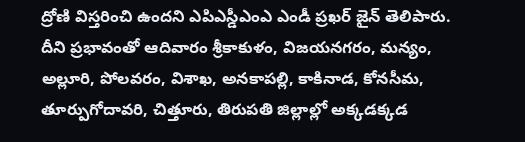ద్రోణి విస్తరించి ఉందని ఎపిఎస్డీఎంఎ ఎండీ ప్రఖర్ జైన్ తెలిపారు. దీని ప్రభావంతో ఆదివారం శ్రీకాకుళం, విజయనగరం, మన్యం, అల్లూరి, పోలవరం, విశాఖ, అనకాపల్లి, కాకినాడ, కోనసీమ, తూర్పుగోదావరి, చిత్తూరు, తిరుపతి జిల్లాల్లో అక్కడక్కడ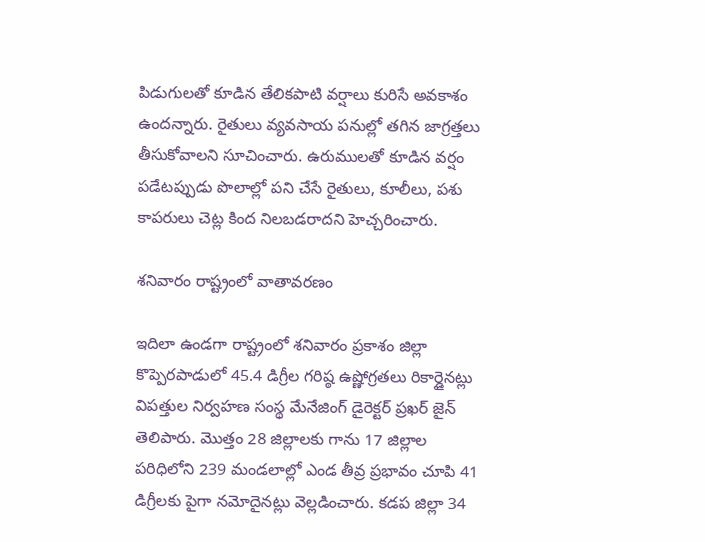పిడుగులతో కూడిన తేలికపాటి వర్షాలు కురిసే అవకాశం ఉందన్నారు. రైతులు వ్యవసాయ పనుల్లో తగిన జాగ్రత్తలు తీసుకోవాలని సూచించారు. ఉరుములతో కూడిన వర్షం పడేటప్పుడు పొలాల్లో పని చేసే రైతులు, కూలీలు, పశు కాపరులు చెట్ల కింద నిలబడరాదని హెచ్చరించారు.

శనివారం రాష్ట్రంలో వాతావరణం

ఇదిలా ఉండగా రాష్ట్రంలో శనివారం ప్రకాశం జిల్లా కొప్పెరపాడులో 45.4 డిగ్రీల గరిష్ఠ ఉష్ణోగ్రతలు రికార్డైనట్లు విపత్తుల నిర్వహణ సంస్థ మేనేజింగ్ డైరెక్టర్ ప్రఖర్ జైన్ తెలిపారు. మొత్తం 28 జిల్లాలకు గాను 17 జిల్లాల పరిధిలోని 239 మండలాల్లో ఎండ తీవ్ర ప్రభావం చూపి 41 డిగ్రీలకు పైగా నమోదైనట్లు వెల్లడించారు. కడప జిల్లా 34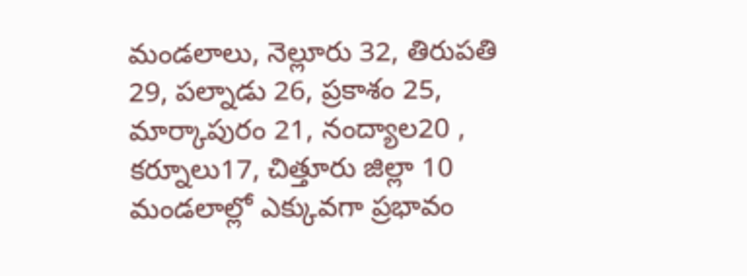మండలాలు, నెల్లూరు 32, తిరుపతి 29, పల్నాడు 26, ప్రకాశం 25, మార్కాపురం 21, నంద్యాల20 , కర్నూలు17, చిత్తూరు జిల్లా 10 మండలాల్లో ఎక్కువగా ప్రభావం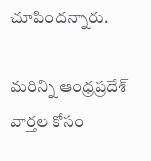చూపిందన్నారు.

మరిన్ని ఆంధ్రప్రదేశ్ వార్తల కోసం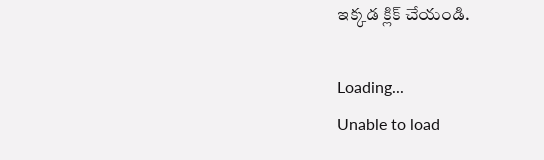ఇక్కడ క్లిక్ చేయండి.

Loading...
Unable to load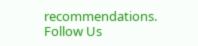recommendations.
Follow Us